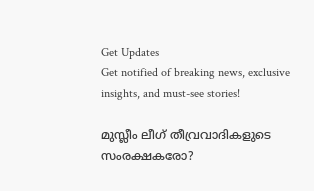Get Updates
Get notified of breaking news, exclusive insights, and must-see stories!

മുസ്ലീം ലീഗ് തീവ്രവാദികളുടെ സംരക്ഷകരോ?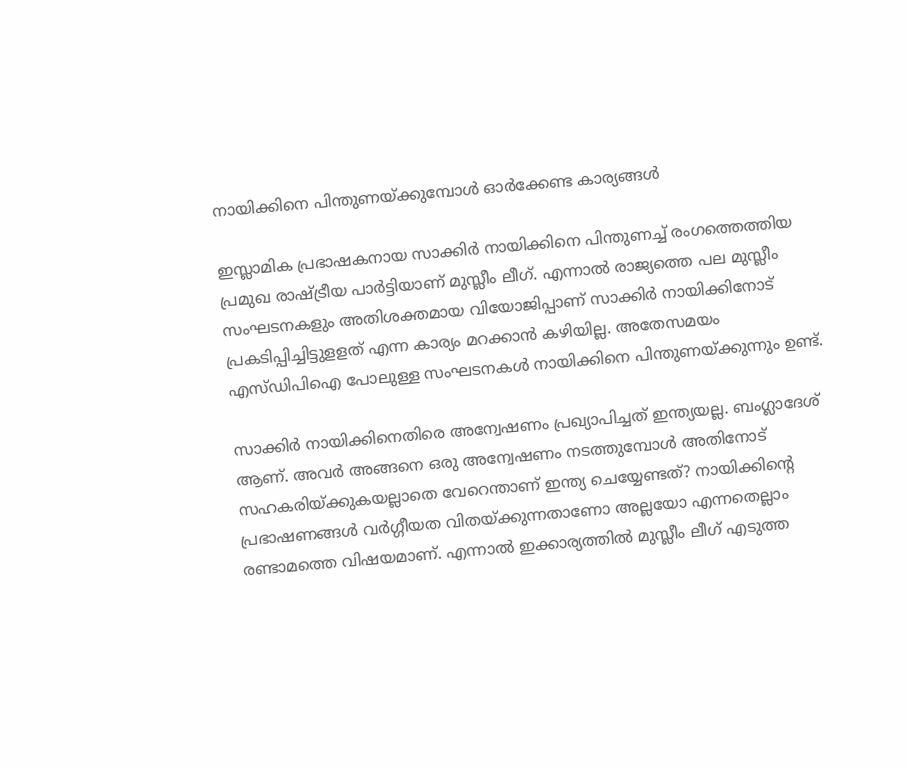നായിക്കിനെ പിന്തുണയ്ക്കുമ്പോള്‍ ഓര്‍ക്കേണ്ട കാര്യങ്ങള്‍

ഇസ്ലാമിക പ്രഭാഷകനായ സാക്കിര്‍ നായിക്കിനെ പിന്തുണച്ച് രംഗത്തെത്തിയ പ്രമുഖ രാഷ്ട്രീയ പാര്‍ട്ടിയാണ് മുസ്ലീം ലീഗ്. എന്നാല്‍ രാജ്യത്തെ പല മുസ്ലീം സംഘടനകളും അതിശക്തമായ വിയോജിപ്പാണ് സാക്കിര്‍ നായിക്കിനോട് പ്രകടിപ്പിച്ചിട്ടുളളത് എന്ന കാര്യം മറക്കാന്‍ കഴിയില്ല. അതേസമയം എസ്ഡിപിഐ പോലുള്ള സംഘടനകള്‍ നായിക്കിനെ പിന്തുണയ്ക്കുന്നും ഉണ്ട്.

സാക്കിര്‍ നായിക്കിനെതിരെ അന്വേഷണം പ്രഖ്യാപിച്ചത് ഇന്ത്യയല്ല. ബംഗ്ലാദേശ് ആണ്. അവര്‍ അങ്ങനെ ഒരു അന്വേഷണം നടത്തുമ്പോള്‍ അതിനോട് സഹകരിയ്ക്കുകയല്ലാതെ വേറെന്താണ് ഇന്ത്യ ചെയ്യേണ്ടത്? നായിക്കിന്റെ പ്രഭാഷണങ്ങള്‍ വര്‍ഗ്ഗീയത വിതയ്ക്കുന്നതാണോ അല്ലയോ എന്നതെല്ലാം രണ്ടാമത്തെ വിഷയമാണ്. എന്നാല്‍ ഇക്കാര്യത്തില്‍ മുസ്ലീം ലീഗ് എടുത്ത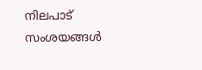നിലപാട് സംശയങ്ങള്‍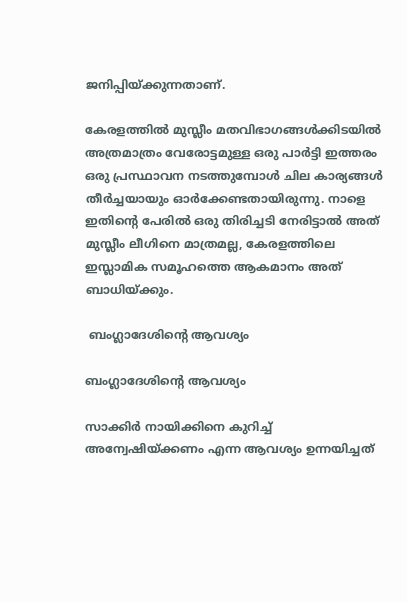ജനിപ്പിയ്ക്കുന്നതാണ്.

കേരളത്തില്‍ മുസ്ലീം മതവിഭാഗങ്ങള്‍ക്കിടയില്‍ അത്രമാത്രം വേരോട്ടമുള്ള ഒരു പാര്‍ട്ടി ഇത്തരം ഒരു പ്രസ്ഥാവന നടത്തുമ്പോള്‍ ചില കാര്യങ്ങള്‍ തീര്‍ച്ചയായും ഓര്‍ക്കേണ്ടതായിരുന്നു. നാളെ ഇതിന്‍റെ പേരില്‍ ഒരു തിരിച്ചടി നേരിട്ടാല്‍ അത് മുസ്ലീം ലീഗിനെ മാത്രമല്ല, കേരളത്തിലെ ഇസ്ലാമിക സമൂഹത്തെ ആകമാനം അത് ബാധിയ്ക്കും.

 ബംഗ്ലാദേശിന്റെ ആവശ്യം

ബംഗ്ലാദേശിന്റെ ആവശ്യം

സാക്കിര്‍ നായിക്കിനെ കുറിച്ച് അന്വേഷിയ്ക്കണം എന്ന ആവശ്യം ഉന്നയിച്ചത്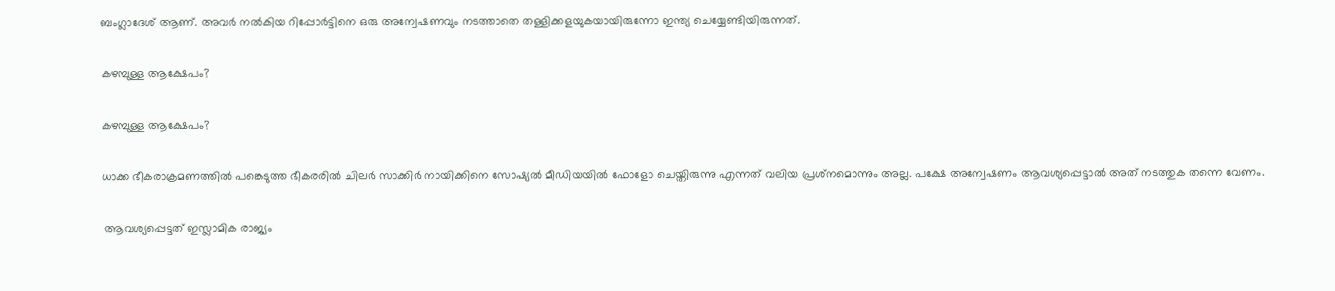ബംഗ്ലാദേശ് ആണ്. അവര്‍ നല്‍കിയ റിപ്പോര്‍ട്ടിനെ ഒരു അന്വേഷണവും നടത്താതെ തള്ളിക്കളയുകയായിരുന്നോ ഇന്ത്യ ചെയ്യേണ്ടിയിരുന്നത്.

കഴമ്പുള്ള ആക്ഷേപം?

കഴമ്പുള്ള ആക്ഷേപം?

ധാക്ക ഭീകരാക്രമണത്തില്‍ പങ്കെടുത്ത ഭീകരരില്‍ ചിലര്‍ സാക്കിര്‍ നായിക്കിനെ സോഷ്യല്‍ മീഡിയയില്‍ ഫോളോ ചെയ്തിരുന്നു എന്നത് വലിയ പ്രശ്‌നമൊന്നും അല്ല. പക്ഷേ അന്വേഷണം ആവശ്യപ്പെട്ടാല്‍ അത് നടത്തുക തന്നെ വേണം.

 ആവശ്യപ്പെട്ടത് ഇസ്ലാമിക രാജ്യം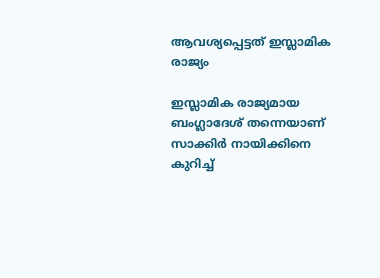ആവശ്യപ്പെട്ടത് ഇസ്ലാമിക രാജ്യം

ഇസ്ലാമിക രാജ്യമായ ബംഗ്ലാദേശ് തന്നെയാണ് സാക്കിര്‍ നായിക്കിനെ കുറിച്ച്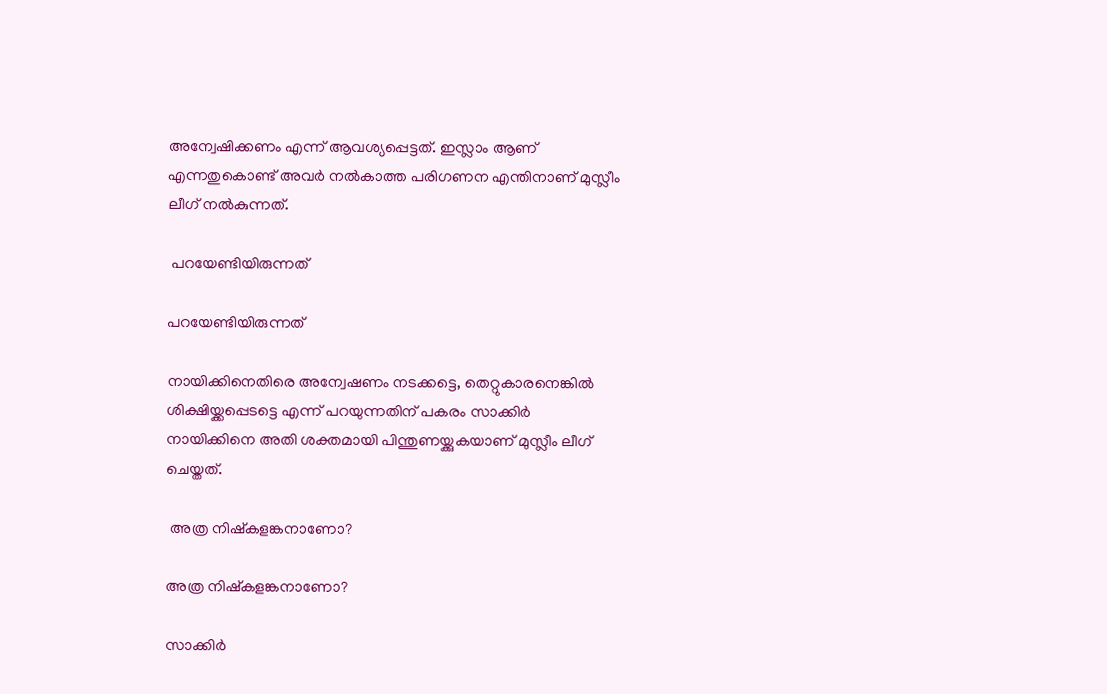അന്വേഷിക്കണം എന്ന് ആവശ്യപ്പെട്ടത്. ഇസ്ലാം ആണ് എന്നതുകൊണ്ട് അവര്‍ നല്‍കാത്ത പരിഗണന എന്തിനാണ് മുസ്ലീം ലീഗ് നല്‍കുന്നത്.

 പറയേണ്ടിയിരുന്നത്

പറയേണ്ടിയിരുന്നത്

നായിക്കിനെതിരെ അന്വേഷണം നടക്കട്ടെ, തെറ്റുകാരനെങ്കില്‍ ശിക്ഷിയ്ക്കപ്പെടട്ടെ എന്ന് പറയുന്നതിന് പകരം സാക്കിര്‍ നായിക്കിനെ അതി ശക്തമായി പിന്തുണയ്ക്കുകയാണ് മുസ്ലീം ലീഗ് ചെയ്തത്.

 അത്ര നിഷ്‌കളങ്കനാണോ?

അത്ര നിഷ്‌കളങ്കനാണോ?

സാക്കിര്‍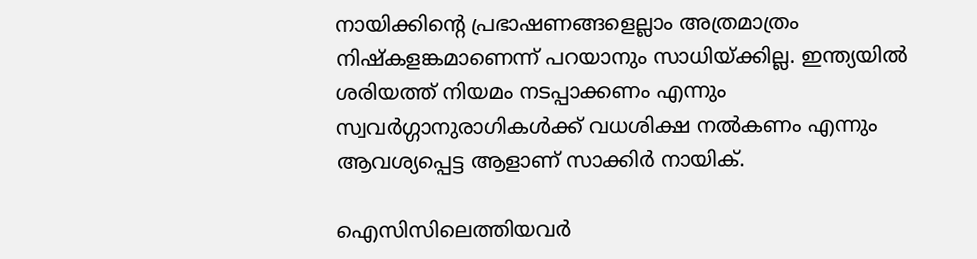നായിക്കിന്റെ പ്രഭാഷണങ്ങളെല്ലാം അത്രമാത്രം നിഷ്‌കളങ്കമാണെന്ന് പറയാനും സാധിയ്ക്കില്ല. ഇന്ത്യയില്‍ ശരിയത്ത് നിയമം നടപ്പാക്കണം എന്നും സ്വവര്‍ഗ്ഗാനുരാഗികള്‍ക്ക് വധശിക്ഷ നല്‍കണം എന്നും ആവശ്യപ്പെട്ട ആളാണ് സാക്കിര്‍ നായിക്.

ഐസിസിലെത്തിയവര്‍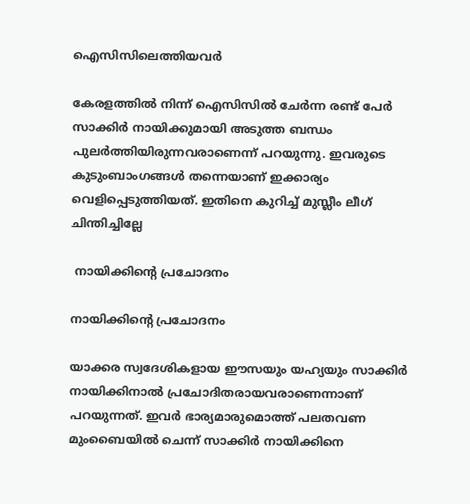ഐസിസിലെത്തിയവര്‍

കേരളത്തില്‍ നിന്ന് ഐസിസില്‍ ചേര്‍ന്ന രണ്ട് പേര്‍ സാക്കിര്‍ നായിക്കുമായി അടുത്ത ബന്ധം പുലര്‍ത്തിയിരുന്നവരാണെന്ന് പറയുന്നു. ഇവരുടെ കുടുംബാംഗങ്ങള്‍ തന്നെയാണ് ഇക്കാര്യം വെളിപ്പെടുത്തിയത്. ഇതിനെ കുറിച്ച് മുസ്ലീം ലീഗ് ചിന്തിച്ചില്ലേ

 നായിക്കിന്റെ പ്രചോദനം

നായിക്കിന്റെ പ്രചോദനം

യാക്കര സ്വദേശികളായ ഈസയും യഹ്യയും സാക്കിര്‍ നായിക്കിനാല്‍ പ്രചോദിതരായവരാണെന്നാണ് പറയുന്നത്. ഇവര്‍ ഭാര്യമാരുമൊത്ത് പലതവണ മുംബൈയില്‍ ചെന്ന് സാക്കിര്‍ നായിക്കിനെ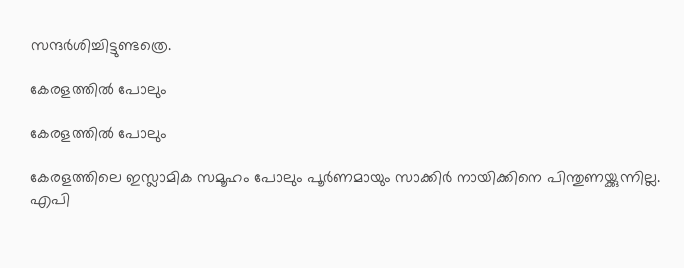സന്ദര്‍ശിച്ചിട്ടുണ്ടത്രെ.

കേരളത്തില്‍ പോലും

കേരളത്തില്‍ പോലും

കേരളത്തിലെ ഇസ്ലാമിക സമൂഹം പോലും പൂര്‍ണമായും സാക്കിര്‍ നായിക്കിനെ പിന്തുണയ്ക്കുന്നില്ല. എപി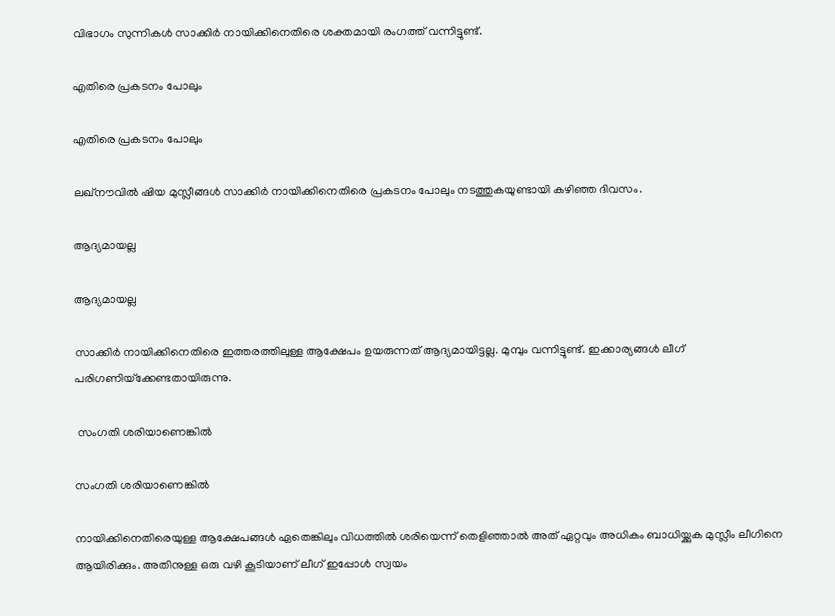വിഭാഗം സുന്നികള്‍ സാക്കിര്‍ നായിക്കിനെതിരെ ശക്തമായി രംഗത്ത് വന്നിട്ടുണ്ട്.

എതിരെ പ്രകടനം പോലും

എതിരെ പ്രകടനം പോലും

ലഖ്‌നൗവില്‍ ഷിയ മുസ്ലീങ്ങള്‍ സാക്കിര്‍ നായിക്കിനെതിരെ പ്രകടനം പോലും നടത്തുകയുണ്ടായി കഴിഞ്ഞ ദിവസം.

ആദ്യമായല്ല

ആദ്യമായല്ല

സാക്കിര്‍ നായിക്കിനെതിരെ ഇത്തരത്തിലുള്ള ആക്ഷേപം ഉയരുന്നത് ആദ്യമായിട്ടല്ല. മുമ്പും വന്നിട്ടുണ്ട്. ഇക്കാര്യങ്ങള്‍ ലീഗ് പരിഗണിയ്‌ക്കേണ്ടതായിരുന്നു.

 സംഗതി ശരിയാണെങ്കില്‍

സംഗതി ശരിയാണെങ്കില്‍

നായിക്കിനെതിരെയുള്ള ആക്ഷേപങ്ങള്‍ ഏതെങ്കിലും വിധത്തില്‍ ശരിയെന്ന് തെളിഞ്ഞാല്‍ അത് ഏറ്റവും അധികം ബാധിയ്ക്കുക മുസ്ലീം ലീഗിനെ ആയിരിക്കും. അതിനുള്ള ഒരു വഴി കൂടിയാണ് ലീഗ് ഇപ്പോള്‍ സ്വയം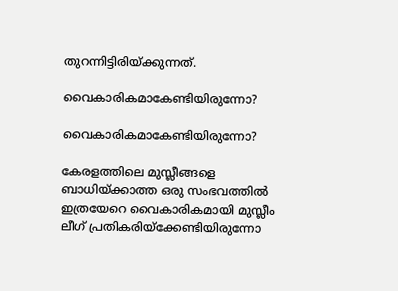തുറന്നിട്ടിരിയ്ക്കുന്നത്.

വൈകാരികമാകേണ്ടിയിരുന്നോ?

വൈകാരികമാകേണ്ടിയിരുന്നോ?

കേരളത്തിലെ മുസ്ലീങ്ങളെ ബാധിയ്ക്കാത്ത ഒരു സംഭവത്തില്‍ ഇത്രയേറെ വൈകാരികമായി മുസ്ലീം ലീഗ് പ്രതികരിയ്‌ക്കേണ്ടിയിരുന്നോ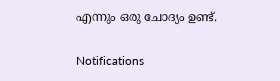എന്നും ഒരു ചോദ്യം ഉണ്ട്.

Notifications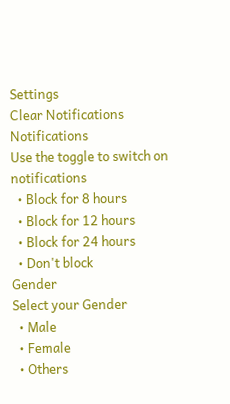Settings
Clear Notifications
Notifications
Use the toggle to switch on notifications
  • Block for 8 hours
  • Block for 12 hours
  • Block for 24 hours
  • Don't block
Gender
Select your Gender
  • Male
  • Female
  • Others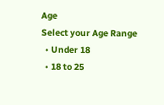Age
Select your Age Range
  • Under 18
  • 18 to 25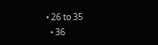• 26 to 35
  • 36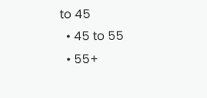to 45
  • 45 to 55
  • 55+